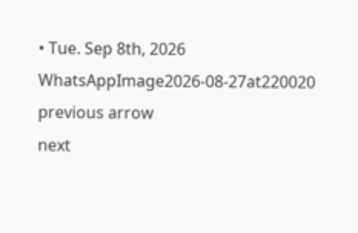• Tue. Sep 8th, 2026
WhatsAppImage2026-08-27at220020
previous arrow
next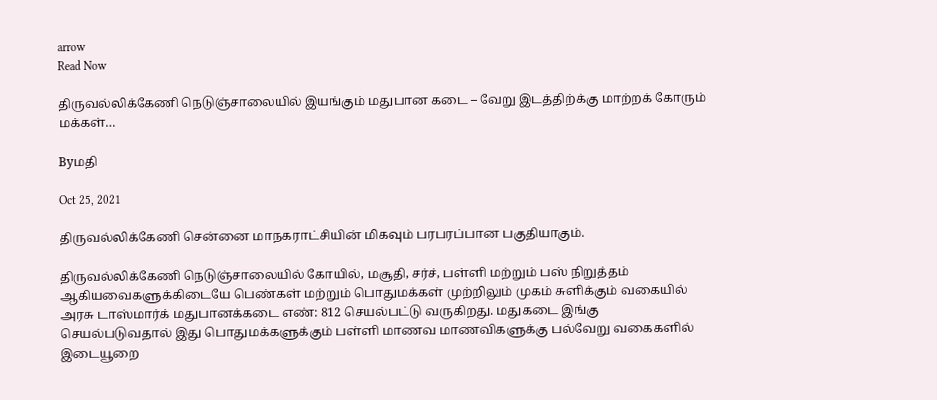arrow
Read Now

திருவல்லிக்கேணி நெடுஞ்சாலையில் இயங்கும் மதுபான கடை – வேறு இடத்திற்க்கு மாற்றக் கோரும் மக்கள்…

Byமதி

Oct 25, 2021

திருவல்லிக்கேணி சென்னை மாநகராட்சியின் மிகவும் பரபரப்பான பகுதியாகும்.

திருவல்லிக்கேணி நெடுஞ்சாலையில் கோயில், மசூதி, சர்ச், பள்ளி மற்றும் பஸ் நிறுத்தம் ஆகியவைகளுக்கிடையே பெண்கள் மற்றும் பொதுமக்கள் முற்றிலும் முகம் சுளிக்கும் வகையில் அரசு டாஸ்மார்க் மதுபானக்கடை எண்: 812 செயல்பட்டு வருகிறது. மதுகடை இங்கு செயல்படுவதால் இது பொதுமக்களுக்கும் பள்ளி மாணவ மாணவிகளுக்கு பல்வேறு வகைகளில் இடையூறை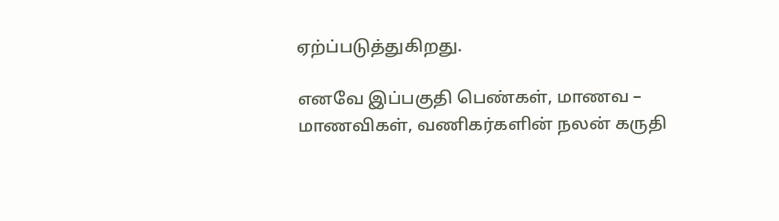ஏற்ப்படுத்துகிறது.

எனவே இப்பகுதி பெண்கள், மாணவ – மாணவிகள், வணிகர்களின் நலன் கருதி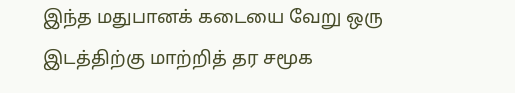இந்த மதுபானக் கடையை வேறு ஒரு இடத்திற்கு மாற்றித் தர சமூக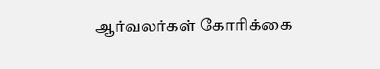ஆர்வலர்கள் கோரிக்கை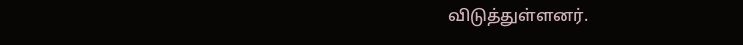விடுத்துள்ளனர்.